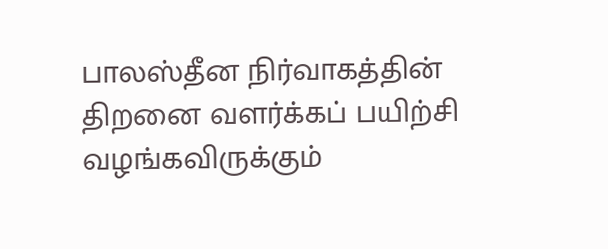பாலஸ்தீன நிர்வாகத்தின் திறனை வளர்க்கப் பயிற்சி வழங்கவிருக்கும்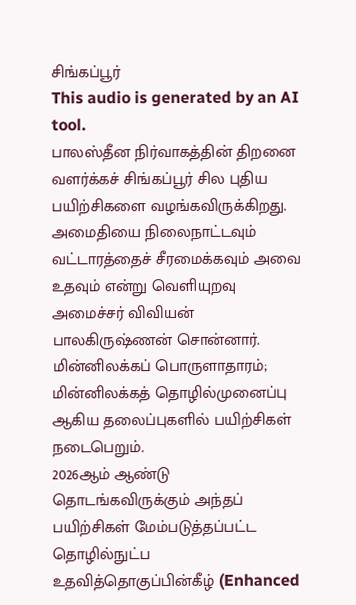சிங்கப்பூர்
This audio is generated by an AI tool.
பாலஸ்தீன நிர்வாகத்தின் திறனை வளர்க்கச் சிங்கப்பூர் சில புதிய பயிற்சிகளை வழங்கவிருக்கிறது.
அமைதியை நிலைநாட்டவும் வட்டாரத்தைச் சீரமைக்கவும் அவை உதவும் என்று வெளியுறவு அமைச்சர் விவியன் பாலகிருஷ்ணன் சொன்னார்.
மின்னிலக்கப் பொருளாதாரம்; மின்னிலக்கத் தொழில்முனைப்பு ஆகிய தலைப்புகளில் பயிற்சிகள் நடைபெறும்.
2026ஆம் ஆண்டு தொடங்கவிருக்கும் அந்தப் பயிற்சிகள் மேம்படுத்தப்பட்ட தொழில்நுட்ப உதவித்தொகுப்பின்கீழ் (Enhanced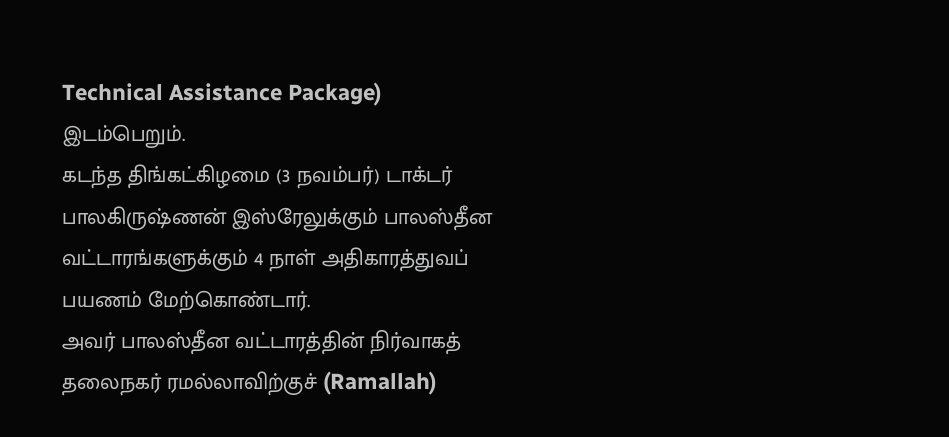Technical Assistance Package) இடம்பெறும்.
கடந்த திங்கட்கிழமை (3 நவம்பர்) டாக்டர் பாலகிருஷ்ணன் இஸ்ரேலுக்கும் பாலஸ்தீன வட்டாரங்களுக்கும் 4 நாள் அதிகாரத்துவப் பயணம் மேற்கொண்டார்.
அவர் பாலஸ்தீன வட்டாரத்தின் நிர்வாகத் தலைநகர் ரமல்லாவிற்குச் (Ramallah)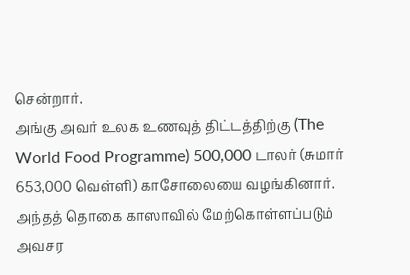சென்றார்.
அங்கு அவர் உலக உணவுத் திட்டத்திற்கு (The World Food Programme) 500,000 டாலர் (சுமார் 653,000 வெள்ளி) காசோலையை வழங்கினார்.
அந்தத் தொகை காஸாவில் மேற்கொள்ளப்படும் அவசர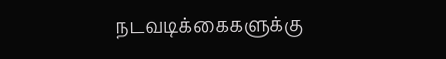நடவடிக்கைகளுக்கு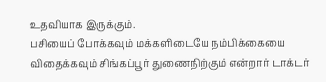உதவியாக இருக்கும்.
பசியைப் போக்கவும் மக்களிடையே நம்பிக்கையை விதைக்கவும் சிங்கப்பூர் துணைநிற்கும் என்றார் டாக்டர்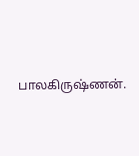பாலகிருஷ்ணன்.